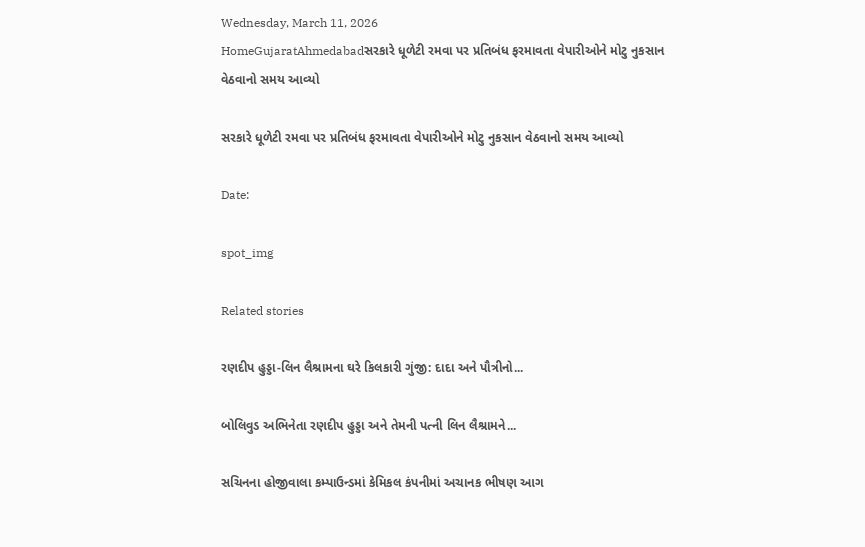Wednesday, March 11, 2026
HomeGujaratAhmedabadસરકારે ધૂળેટી રમવા પર પ્રતિબંધ ફરમાવતા વેપારીઓને મોટુ નુકસાન વેઠવાનો સમય આવ્યો

સરકારે ધૂળેટી રમવા પર પ્રતિબંધ ફરમાવતા વેપારીઓને મોટુ નુકસાન વેઠવાનો સમય આવ્યો

Date:

spot_img

Related stories

રણદીપ હુડ્ડા-લિન લૈશ્રામના ઘરે કિલકારી ગુંજી: દાદા અને પૌત્રીનો...

બોલિવુડ અભિનેતા રણદીપ હુડ્ડા અને તેમની પત્ની લિન લૈશ્રામને...

સચિનના હોજીવાલા કમ્પાઉન્ડમાં કેમિકલ કંપનીમાં અચાનક ભીષણ આગ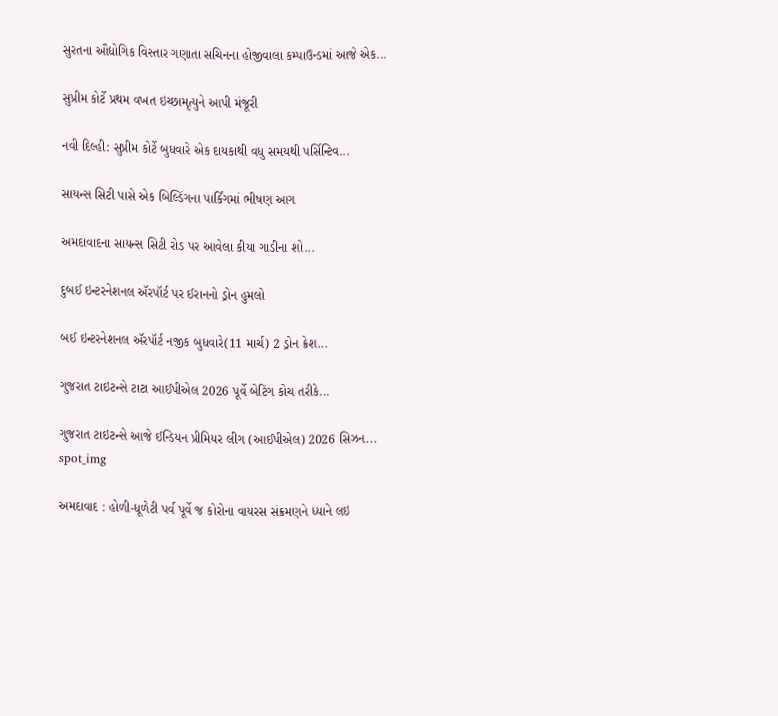સુરતના ઔદ્યોગિક વિસ્તાર ગણાતા સચિનના હોજીવાલા કમ્પાઉન્ડમાં આજે એક...

સુપ્રીમ કોર્ટે પ્રથમ વખત ઇચ્છામૃત્યુને આપી મંજૂરી

નવી દિલ્હી: સુપ્રીમ કોર્ટે બુધવારે એક દાયકાથી વધુ સમયથી પર્સિન્ટિવ...

સાયન્સ સિટી પાસે એક બિલ્ડિંગના પાર્કિંગમાં ભીષણ આગ

અમદાવાદના સાયન્સ સિટી રોડ પર આવેલા કીયા ગાડીના શો...

દુબઈ ઇન્ટરનેશનલ ઍરપૉર્ટ પર ઈરાનનો ડ્રોન હુમલો

બઈ ઇન્ટરનેશનલ ઍરપૉર્ટ નજીક બુધવારે(11 માર્ચ) 2 ડ્રોન ક્રેશ...

ગુજરાત ટાઇટન્સે ટાટા આઈપીએલ 2026 પૂર્વે બેટિંગ કોચ તરીકે...

ગુજરાત ટાઇટન્સે આજે ઈન્ડિયન પ્રીમિયર લીગ (આઈપીએલ) 2026 સિઝન...
spot_img

અમદાવાદ : હોળી-ધૂળેટી પર્વ પૂર્વે જ કોરોના વાયરસ સંક્રમણને ધ્યાને લઇ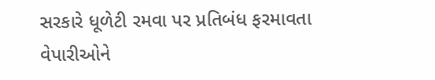સરકારે ધૂળેટી રમવા પર પ્રતિબંધ ફરમાવતા વેપારીઓને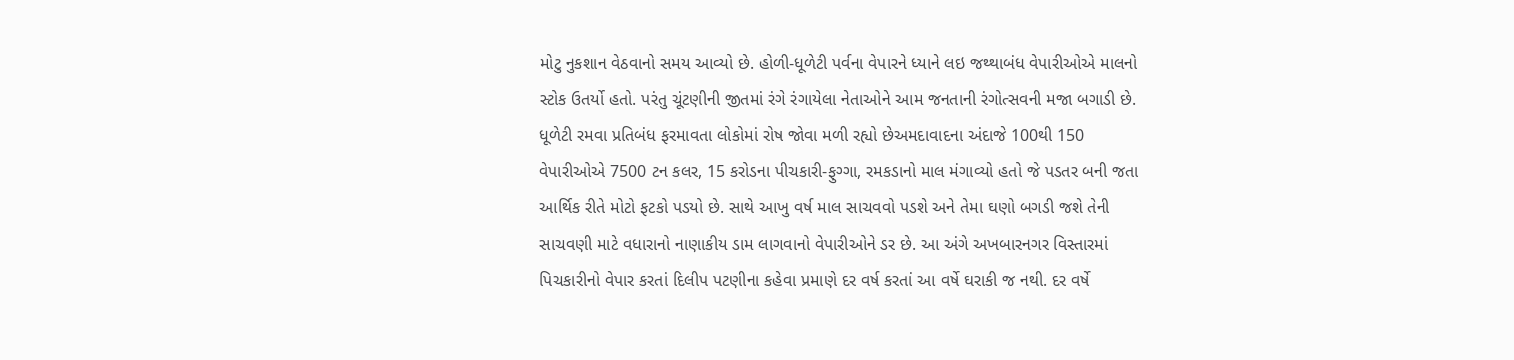મોટુ નુકશાન વેઠવાનો સમય આવ્યો છે. હોળી-ધૂળેટી પર્વના વેપારને ધ્યાને લઇ જથ્થાબંધ વેપારીઓએ માલનો સ્ટોક ઉતર્યો હતો. પરંતુ ચૂંટણીની જીતમાં રંગે રંગાયેલા નેતાઓને આમ જનતાની રંગોત્સવની મજા બગાડી છે. ધૂળેટી રમવા પ્રતિબંધ ફરમાવતા લોકોમાં રોષ જોવા મળી રહ્યો છેઅમદાવાદના અંદાજે 100થી 150 વેપારીઓએ 7500 ટન કલર, 15 કરોડના પીચકારી-ફુગ્ગા, રમકડાનો માલ મંગાવ્યો હતો જે પડતર બની જતા આર્થિક રીતે મોટો ફટકો પડયો છે. સાથે આખુ વર્ષ માલ સાચવવો પડશે અને તેમા ઘણો બગડી જશે તેની સાચવણી માટે વધારાનો નાણાકીય ડામ લાગવાનો વેપારીઓને ડર છે. આ અંગે અખબારનગર વિસ્તારમાં પિચકારીનો વેપાર કરતાં દિલીપ પટણીના કહેવા પ્રમાણે દર વર્ષ કરતાં આ વર્ષે ઘરાકી જ નથી. દર વર્ષે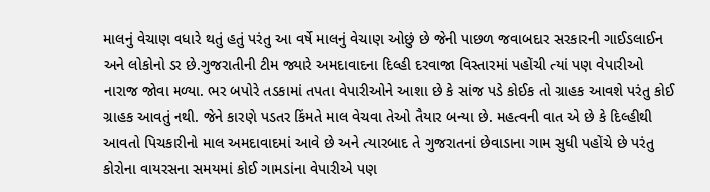માલનું વેચાણ વધારે થતું હતું પરંતુ આ વર્ષે માલનું વેચાણ ઓછું છે જેની પાછળ જવાબદાર સરકારની ગાઈડલાઈન અને લોકોનો ડર છે.ગુજરાતીની ટીમ જ્યારે અમદાવાદના દિલ્હી દરવાજા વિસ્તારમાં પહોંચી ત્યાં પણ વેપારીઓ નારાજ જોવા મળ્યા. ભર બપોરે તડકામાં તપતા વેપારીઓને આશા છે કે સાંજ પડે કોઈક તો ગ્રાહક આવશે પરંતુ કોઈ ગ્રાહક આવતું નથી. જેને કારણે પડતર કિંમતે માલ વેચવા તેઓ તૈયાર બન્યા છે. મહત્વની વાત એ છે કે દિલ્હીથી આવતો પિચકારીનો માલ અમદાવાદમાં આવે છે અને ત્યારબાદ તે ગુજરાતનાં છેવાડાના ગામ સુધી પહોંચે છે પરંતુ કોરોના વાયરસના સમયમાં કોઈ ગામડાંના વેપારીએ પણ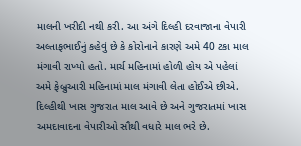માલની ખરીદી નથી કરી. આ અંગે દિલ્હી દરવાજાના વેપારી અલ્તાફભાઈનું કહેવું છે કે કોરોનાને કારણે અમે 40 ટકા માલ મંગાવી રાખ્યો હતો. માર્ચ મહિનામાં હોળી હોય એ પહેલાં અમે ફેબ્રુઆરી મહિનામાં માલ મંગાવી લેતા હોઈએ છીએ. દિલ્હીથી ખાસ ગુજરાત માલ આવે છે અને ગુજરાતમાં ખાસ અમદાવાદના વેપારીઓ સૌથી વધારે માલ ભરે છે.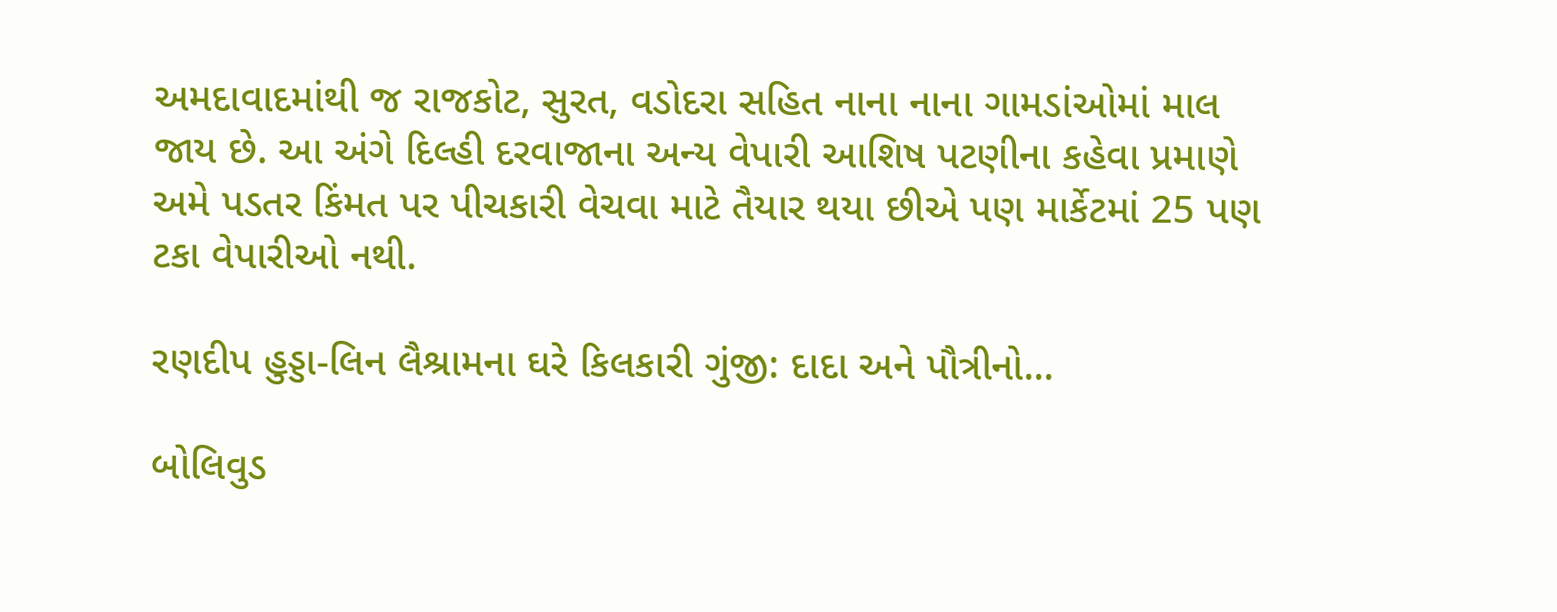અમદાવાદમાંથી જ રાજકોટ, સુરત, વડોદરા સહિત નાના નાના ગામડાંઓમાં માલ જાય છે. આ અંગે દિલ્હી દરવાજાના અન્ય વેપારી આશિષ પટણીના કહેવા પ્રમાણે અમે પડતર કિંમત પર પીચકારી વેચવા માટે તૈયાર થયા છીએ પણ માર્કેટમાં 25 પણ ટકા વેપારીઓ નથી.

રણદીપ હુડ્ડા-લિન લૈશ્રામના ઘરે કિલકારી ગુંજી: દાદા અને પૌત્રીનો...

બોલિવુડ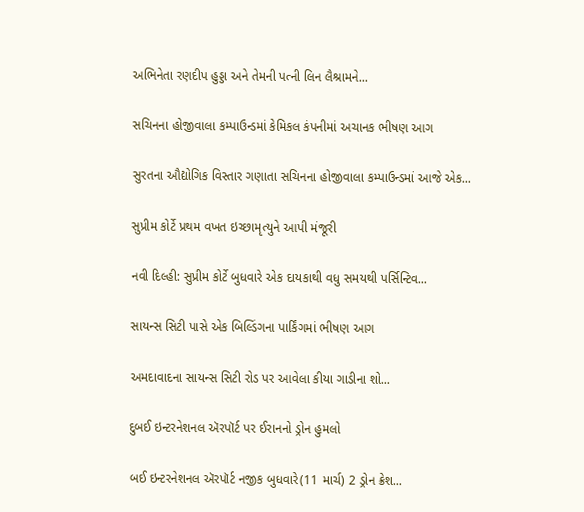અભિનેતા રણદીપ હુડ્ડા અને તેમની પત્ની લિન લૈશ્રામને...

સચિનના હોજીવાલા કમ્પાઉન્ડમાં કેમિકલ કંપનીમાં અચાનક ભીષણ આગ

સુરતના ઔદ્યોગિક વિસ્તાર ગણાતા સચિનના હોજીવાલા કમ્પાઉન્ડમાં આજે એક...

સુપ્રીમ કોર્ટે પ્રથમ વખત ઇચ્છામૃત્યુને આપી મંજૂરી

નવી દિલ્હી: સુપ્રીમ કોર્ટે બુધવારે એક દાયકાથી વધુ સમયથી પર્સિન્ટિવ...

સાયન્સ સિટી પાસે એક બિલ્ડિંગના પાર્કિંગમાં ભીષણ આગ

અમદાવાદના સાયન્સ સિટી રોડ પર આવેલા કીયા ગાડીના શો...

દુબઈ ઇન્ટરનેશનલ ઍરપૉર્ટ પર ઈરાનનો ડ્રોન હુમલો

બઈ ઇન્ટરનેશનલ ઍરપૉર્ટ નજીક બુધવારે(11 માર્ચ) 2 ડ્રોન ક્રેશ...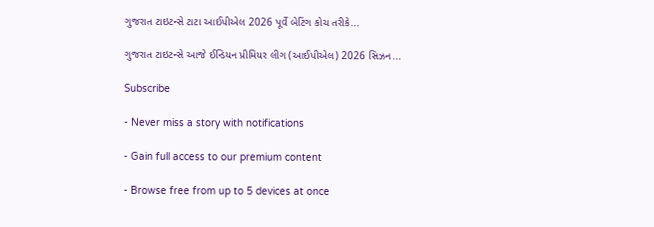ગુજરાત ટાઇટન્સે ટાટા આઈપીએલ 2026 પૂર્વે બેટિંગ કોચ તરીકે...

ગુજરાત ટાઇટન્સે આજે ઈન્ડિયન પ્રીમિયર લીગ (આઈપીએલ) 2026 સિઝન...

Subscribe

- Never miss a story with notifications

- Gain full access to our premium content

- Browse free from up to 5 devices at once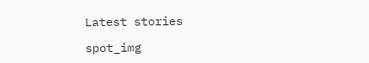Latest stories

spot_img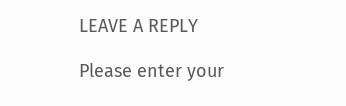LEAVE A REPLY

Please enter your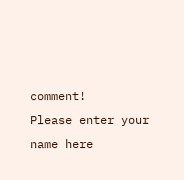comment!
Please enter your name here